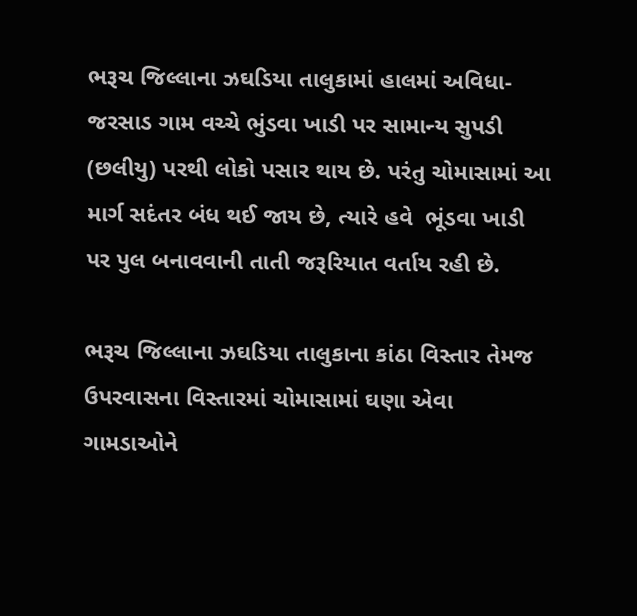ભરૂચ જિલ્લાના ઝઘડિયા તાલુકામાં હાલમાં અવિધા-જરસાડ ગામ વચ્ચે ભુંડવા ખાડી પર સામાન્ય સુપડી (છલીયુ) પરથી લોકો પસાર થાય છે. પરંતુ ચોમાસામાં આ માર્ગ સદંતર બંધ થઈ જાય છે, ત્યારે હવે  ભૂંડવા ખાડી પર પુલ બનાવવાની તાતી જરૂરિયાત વર્તાય રહી છે.

ભરૂચ જિલ્લાના ઝઘડિયા તાલુકાના કાંઠા વિસ્તાર તેમજ ઉપરવાસના વિસ્તારમાં ચોમાસામાં ઘણા એવા ગામડાઓને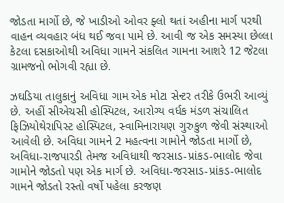જોડતા માર્ગો છે, જે ખાડીઓ ઓવર ફ્લો થતાં અહીના માર્ગ પરથી વાહન વ્યવહાર બંધ થઈ જવા પામે છે. આવી જ એક સમસ્યા છેલ્લા કેટલા દસકાઓથી અવિધા ગામને સંકલિત ગામના આશરે 12 જેટલા ગ્રામજનો ભોગવી રહ્યા છે.

ઝઘડિયા તાલુકાનું અવિધા ગામ એક મોટા સેન્ટર તરીકે ઉભરી આવ્યું છે. અહીં સીએચસી હોસ્પિટલ, આરોગ્ય વર્ધક મંડળ સંચાલિત ફિઝિયોથેરાપિસ્ટ હોસ્પિટલ, સ્વામિનારાયણ ગુરુકુળ જેવી સંસ્થાઓ આવેલી છે. અવિધા ગામને 2 મહત્વના ગામોને જોડતા માર્ગો છે, અવિધા-રાજપારડી તેમજ અવિધાથી જરસાડ-પ્રાંકડ-ભાલોદ જેવા ગામોને જોડતો પણ એક માર્ગ છે. અવિધા-જરસાડ-પ્રાંકડ-ભાલોદ ગામને જોડતો રસ્તો વર્ષો પહેલા કરજણ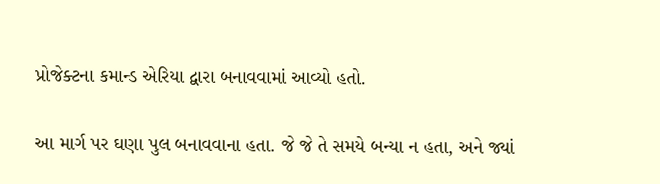પ્રોજેક્ટના કમાન્ડ એરિયા દ્વારા બનાવવામાં આવ્યો હતો.

આ માર્ગ પર ઘણા પુલ બનાવવાના હતા. જે જે તે સમયે બન્યા ન હતા, અને જ્યાં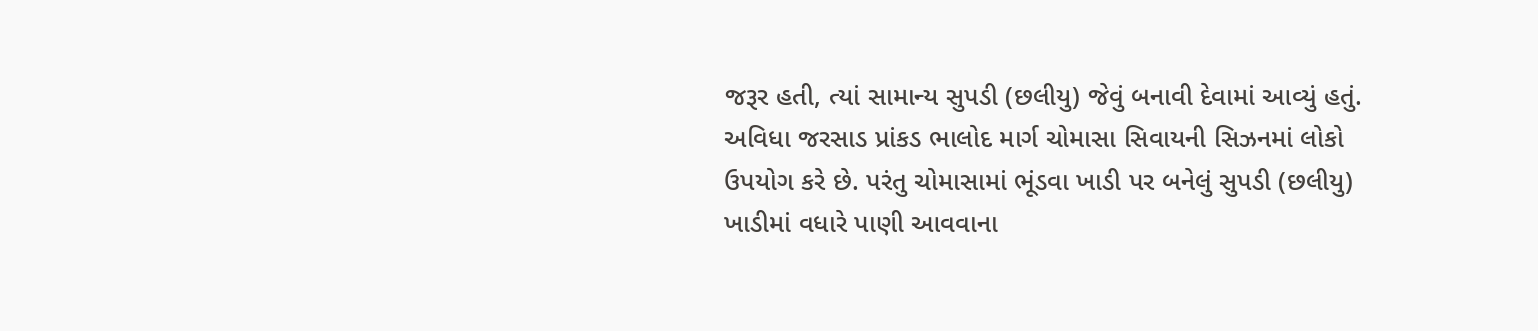જરૂર હતી, ત્યાં સામાન્ય સુપડી (છલીયુ) જેવું બનાવી દેવામાં આવ્યું હતું. અવિધા જરસાડ પ્રાંકડ ભાલોદ માર્ગ ચોમાસા સિવાયની સિઝનમાં લોકો ઉપયોગ કરે છે. પરંતુ ચોમાસામાં ભૂંડવા ખાડી પર બનેલું સુપડી (છલીયુ) ખાડીમાં વધારે પાણી આવવાના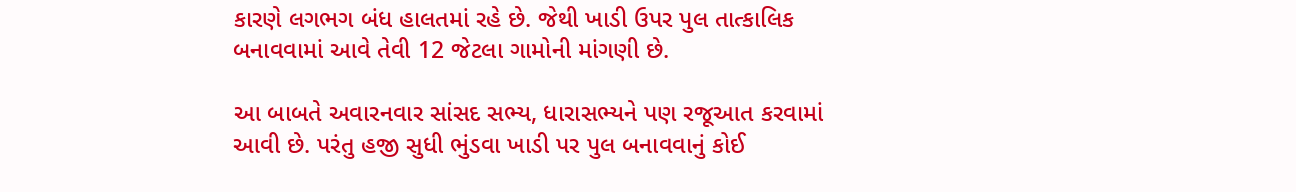કારણે લગભગ બંધ હાલતમાં રહે છે. જેથી ખાડી ઉપર પુલ તાત્કાલિક બનાવવામાં આવે તેવી 12 જેટલા ગામોની માંગણી છે.

આ બાબતે અવારનવાર સાંસદ સભ્ય, ધારાસભ્યને પણ રજૂઆત કરવામાં આવી છે. પરંતુ હજી સુધી ભુંડવા ખાડી પર પુલ બનાવવાનું કોઈ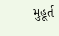મુહૂર્ત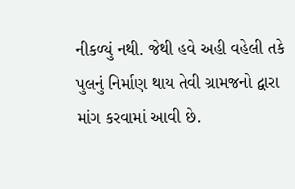નીકળ્યું નથી. જેથી હવે અહી વહેલી તકે પુલનું નિર્માણ થાય તેવી ગ્રામજનો દ્વારા માંગ કરવામાં આવી છે.